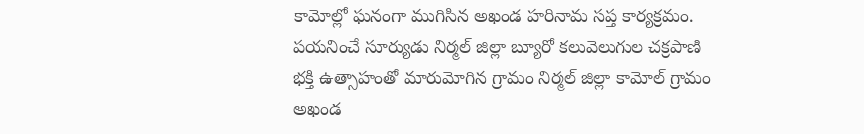కామోల్లో ఘనంగా ముగిసిన అఖండ హరినామ సప్త కార్యక్రమం.
పయనించే సూర్యుడు నిర్మల్ జిల్లా బ్యూరో కలువెలుగుల చక్రపాణి
భక్తి ఉత్సాహంతో మారుమోగిన గ్రామం నిర్మల్ జిల్లా కామోల్ గ్రామం
అఖండ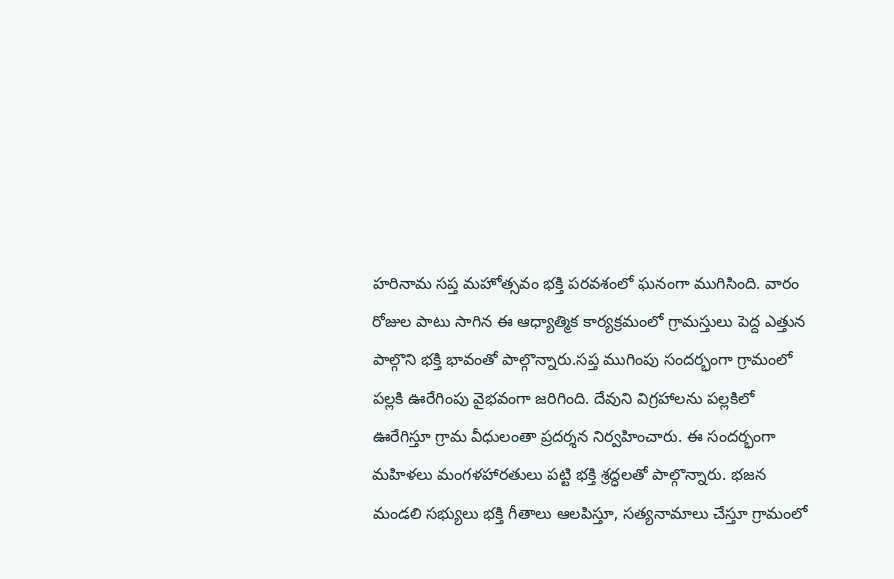హరినామ సప్త మహోత్సవం భక్తి పరవశంలో ఘనంగా ముగిసింది. వారం రోజుల పాటు సాగిన ఈ ఆధ్యాత్మిక కార్యక్రమంలో గ్రామస్తులు పెద్ద ఎత్తున పాల్గొని భక్తి భావంతో పాల్గొన్నారు.సప్త ముగింపు సందర్భంగా గ్రామంలో పల్లకి ఊరేగింపు వైభవంగా జరిగింది. దేవుని విగ్రహాలను పల్లకిలో ఊరేగిస్తూ గ్రామ వీధులంతా ప్రదర్శన నిర్వహించారు. ఈ సందర్భంగా మహిళలు మంగళహారతులు పట్టి భక్తి శ్రద్ధలతో పాల్గొన్నారు. భజన మండలి సభ్యులు భక్తి గీతాలు ఆలపిస్తూ, సత్యనామాలు చేస్తూ గ్రామంలో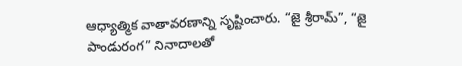ఆధ్యాత్మిక వాతావరణాన్ని సృష్టించారు. “జై శ్రీరామ్”, “జై పాండురంగ” నినాదాలతో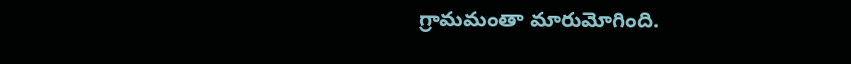గ్రామమంతా మారుమోగింది.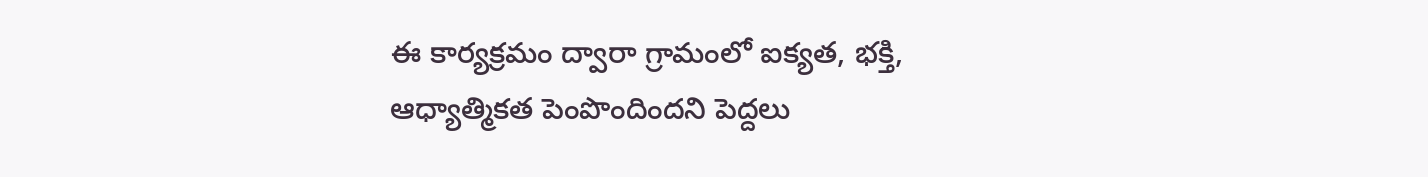ఈ కార్యక్రమం ద్వారా గ్రామంలో ఐక్యత, భక్తి, ఆధ్యాత్మికత పెంపొందిందని పెద్దలు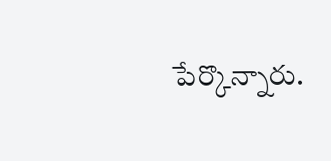పేర్కొన్నారు.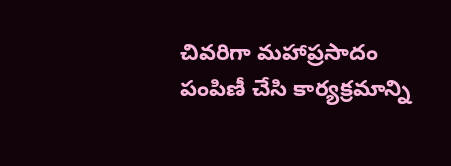చివరిగా మహాప్రసాదం పంపిణీ చేసి కార్యక్రమాన్ని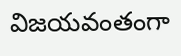విజయవంతంగా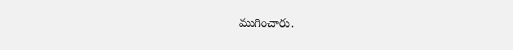ముగించారు.